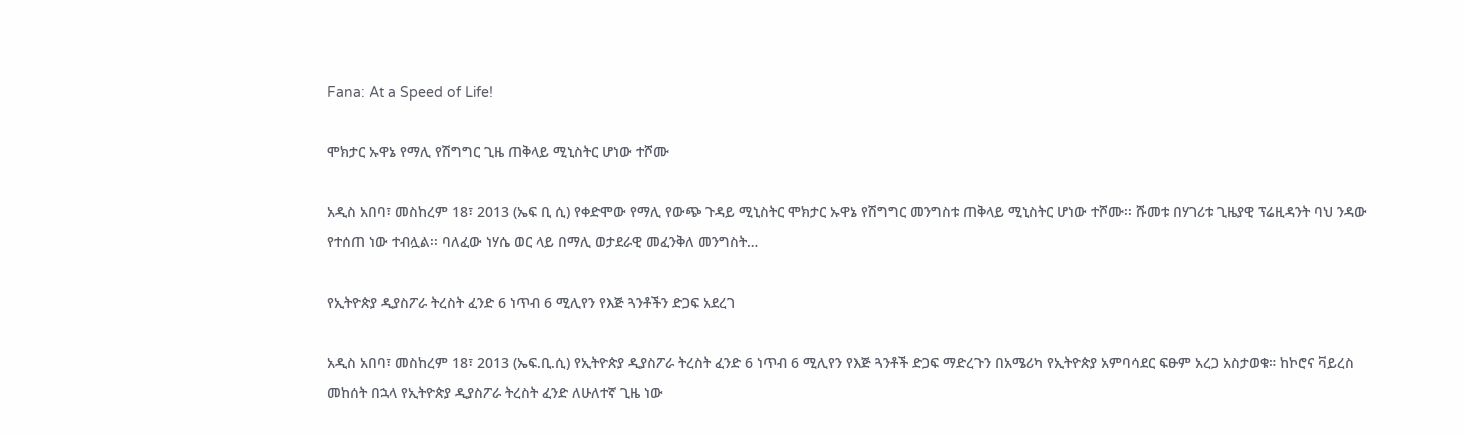Fana: At a Speed of Life!

ሞክታር ኡዋኔ የማሊ የሽግግር ጊዜ ጠቅላይ ሚኒስትር ሆነው ተሾሙ

አዲስ አበባ፣ መስከረም 18፣ 2013 (ኤፍ ቢ ሲ) የቀድሞው የማሊ የውጭ ጉዳይ ሚኒስትር ሞክታር ኡዋኔ የሽግግር መንግስቱ ጠቅላይ ሚኒስትር ሆነው ተሾሙ፡፡ ሹመቱ በሃገሪቱ ጊዜያዊ ፕሬዚዳንት ባህ ንዳው የተሰጠ ነው ተብሏል፡፡ ባለፈው ነሃሴ ወር ላይ በማሊ ወታደራዊ መፈንቅለ መንግስት…

የኢትዮጵያ ዲያስፖራ ትረስት ፈንድ 6 ነጥብ 6 ሚሊየን የእጅ ጓንቶችን ድጋፍ አደረገ

አዲስ አበባ፣ መስከረም 18፣ 2013 (ኤፍ.ቢ.ሲ) የኢትዮጵያ ዲያስፖራ ትረስት ፈንድ 6 ነጥብ 6 ሚሊየን የእጅ ጓንቶች ድጋፍ ማድረጉን በአሜሪካ የኢትዮጵያ አምባሳደር ፍፁም አረጋ አስታወቁ። ከኮሮና ቫይረስ መከሰት በኋላ የኢትዮጵያ ዲያስፖራ ትረስት ፈንድ ለሁለተኛ ጊዜ ነው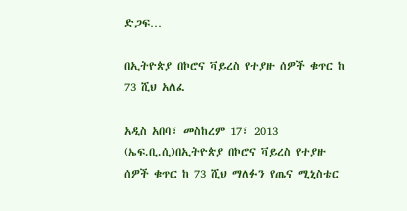ድጋፍ…

በኢትዮጵያ በኮሮና ቫይረስ የተያዙ ሰዎች ቁጥር ከ 73 ሺህ አለፈ

አዲስ አበባ፣ መስከረም 17፣ 2013 (ኤፍ.ቢ.ሲ)በኢትዮጵያ በኮሮና ቫይረስ የተያዙ ሰዎች ቁጥር ከ 73 ሺህ ማለፉን የጤና ሚኒስቴር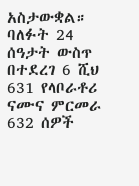አስታውቋል። ባለፉት 24 ሰዓታት ውስጥ በተደረገ 6 ሺህ 631 የላቦራቶሪ ናሙና ምርመራ 632 ሰዎች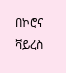በኮሮና ቫይረስ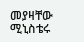መያዛቸው ሚኒስቴሩ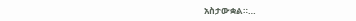አስታውቋል።…